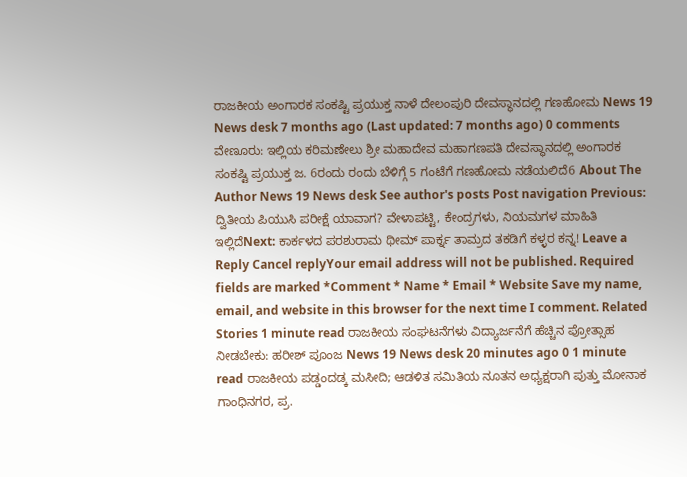ರಾಜಕೀಯ ಅಂಗಾರಕ ಸಂಕಷ್ಟಿ ಪ್ರಯುಕ್ತ ನಾಳೆ ದೇಲಂಪುರಿ ದೇವಸ್ಥಾನದಲ್ಲಿ ಗಣಹೋಮ News 19 News desk 7 months ago (Last updated: 7 months ago) 0 comments ವೇಣೂರು: ಇಲ್ಲಿಯ ಕರಿಮಣೇಲು ಶ್ರೀ ಮಹಾದೇವ ಮಹಾಗಣಪತಿ ದೇವಸ್ಥಾನದಲ್ಲಿ ಅಂಗಾರಕ ಸಂಕಷ್ಟಿ ಪ್ರಯುಕ್ತ ಜ. 6ರಂದು ರಂದು ಬೆಳಿಗ್ಗೆ 5 ಗಂಟೆಗೆ ಗಣಹೋಮ ನಡೆಯಲಿದೆ6 About The Author News 19 News desk See author's posts Post navigation Previous: ದ್ವಿತೀಯ ಪಿಯುಸಿ ಪರೀಕ್ಷೆ ಯಾವಾಗ? ವೇಳಾಪಟ್ಟಿ, ಕೇಂದ್ರಗಳು, ನಿಯಮಗಳ ಮಾಹಿತಿ ಇಲ್ಲಿದೆNext: ಕಾರ್ಕಳದ ಪರಶುರಾಮ ಥೀಮ್ ಪಾರ್ಕ್ನ ತಾಮ್ರದ ತಕಡಿಗೆ ಕಳ್ಳರ ಕನ್ನ! Leave a Reply Cancel replyYour email address will not be published. Required fields are marked *Comment * Name * Email * Website Save my name, email, and website in this browser for the next time I comment. Related Stories 1 minute read ರಾಜಕೀಯ ಸಂಘಟನೆಗಳು ವಿದ್ಯಾರ್ಜನೆಗೆ ಹೆಚ್ಚಿನ ಪ್ರೋತ್ಸಾಹ ನೀಡಬೇಕು: ಹರೀಶ್ ಪೂಂಜ News 19 News desk 20 minutes ago 0 1 minute read ರಾಜಕೀಯ ಪಡ್ಡಂದಡ್ಕ ಮಸೀದಿ; ಆಡಳಿತ ಸಮಿತಿಯ ನೂತನ ಅಧ್ಯಕ್ಷರಾಗಿ ಪುತ್ತು ಮೋನಾಕ ಗಾಂಧಿನಗರ, ಪ್ರ.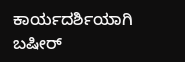ಕಾರ್ಯದರ್ಶಿಯಾಗಿ ಬಷೀರ್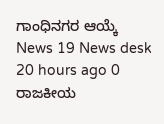ಗಾಂಧಿನಗರ ಆಯ್ಕೆ News 19 News desk 20 hours ago 0 ರಾಜಕೀಯ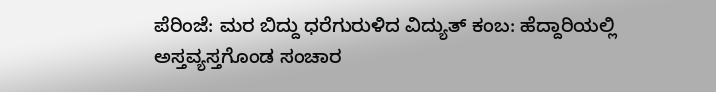ಪೆರಿಂಜೆ: ಮರ ಬಿದ್ದು ಧರೆಗುರುಳಿದ ವಿದ್ಯುತ್ ಕಂಬ: ಹೆದ್ದಾರಿಯಲ್ಲಿ ಅಸ್ತವ್ಯಸ್ತಗೊಂಡ ಸಂಚಾರ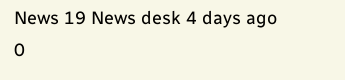News 19 News desk 4 days ago 0